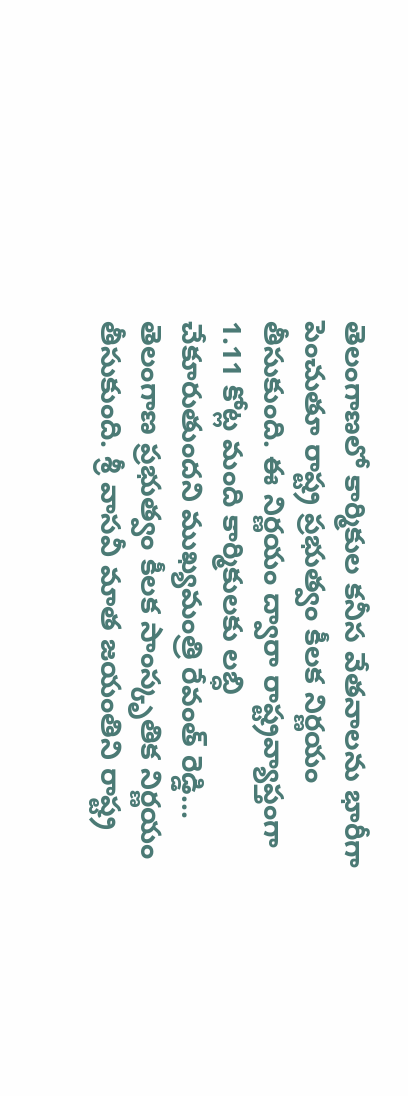తెలంగాణలో కార్మికుల కనీస వేతనాలను భారీగా పెంచుతూ రాష్ట్ర ప్రభుత్వం కీలక నిర్ణయం తీసుకుంది. ఈ నిర్ణయం ద్వారా రాష్ట్రవ్యాప్తంగా 1.11 కోట్ల మంది కార్మికులకు లబ్ధి చేకూరుతుందని ముఖ్యమంత్రి రేవంత్ రెడ్డి...
తెలంగాణ ప్రభుత్వం కీలక సాంస్కృతిక నిర్ణయం తీసుకుంది. శ్రీ వాసవీ మాత జయంతిని రాష్ట్ర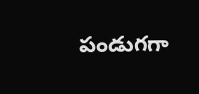పండుగగా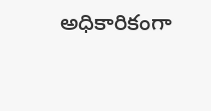అధికారికంగా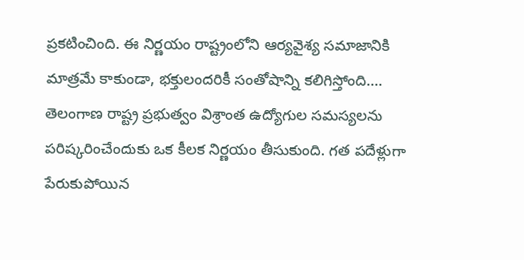ప్రకటించింది. ఈ నిర్ణయం రాష్ట్రంలోని ఆర్యవైశ్య సమాజానికి మాత్రమే కాకుండా, భక్తులందరికీ సంతోషాన్ని కలిగిస్తోంది....
తెలంగాణ రాష్ట్ర ప్రభుత్వం విశ్రాంత ఉద్యోగుల సమస్యలను పరిష్కరించేందుకు ఒక కీలక నిర్ణయం తీసుకుంది. గత పదేళ్లుగా పేరుకుపోయిన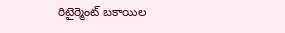రిటైర్మెంట్ బకాయిల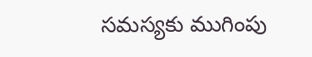సమస్యకు ముగింపు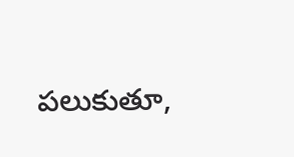పలుకుతూ,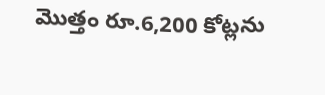మొత్తం రూ.6,200 కోట్లను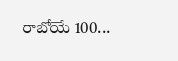రాబోయే 100...